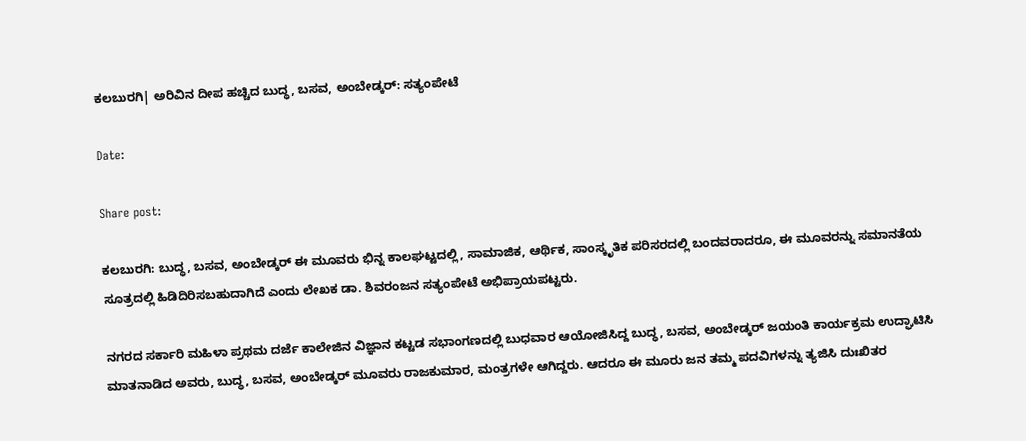ಕಲಬುರಗಿ| ಅರಿವಿನ ದೀಪ ಹಚ್ಚಿದ ಬುದ್ಧ, ಬಸವ, ಅಂಬೇಡ್ಕರ್: ಸತ್ಯಂಪೇಟೆ

Date:

Share post:

ಕಲಬುರಗಿ: ಬುದ್ಧ, ಬಸವ, ಅಂಬೇಡ್ಕರ್ ಈ ಮೂವರು ಭಿನ್ನ ಕಾಲಘಟ್ಟದಲ್ಲಿ, ಸಾಮಾಜಿಕ, ಆರ್ಥಿಕ, ಸಾಂಸ್ಕೃತಿಕ ಪರಿಸರದಲ್ಲಿ ಬಂದವರಾದರೂ, ಈ ಮೂವರನ್ನು ಸಮಾನತೆಯ ಸೂತ್ರದಲ್ಲಿ ಹಿಡಿದಿರಿಸಬಹುದಾಗಿದೆ ಎಂದು ಲೇಖಕ ಡಾ. ಶಿವರಂಜನ ಸತ್ಯಂಪೇಟೆ ಅಭಿಪ್ರಾಯಪಟ್ಟರು.

ನಗರದ ಸರ್ಕಾರಿ ಮಹಿಳಾ ಪ್ರಥಮ‌ ದರ್ಜೆ ಕಾಲೇಜಿನ ವಿಜ್ಞಾನ ಕಟ್ಟಡ ಸಭಾಂಗಣದಲ್ಲಿ ಬುಧವಾರ ಆಯೋಜಿಸಿದ್ದ ಬುದ್ಧ, ಬಸವ, ಅಂಬೇಡ್ಕರ್ ಜಯಂತಿ ಕಾರ್ಯಕ್ರಮ ಉದ್ಘಾಟಿಸಿ ಮಾತನಾಡಿದ ಅವರು, ಬುದ್ಧ, ಬಸವ, ಅಂಬೇಡ್ಕರ್ ಮೂವರು ರಾಜಕುಮಾರ, ಮಂತ್ರಗಳೇ ಆಗಿದ್ದರು. ಆದರೂ ಈ ಮೂರು ಜನ ತಮ್ಮ ಪದವಿಗಳನ್ನು ತ್ಯಜಿಸಿ ದುಃಖಿತರ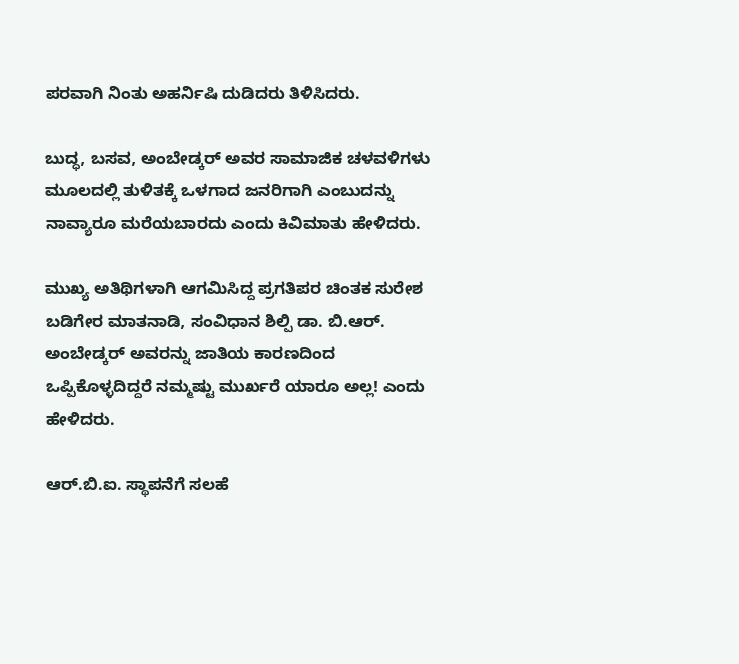ಪರವಾಗಿ ನಿಂತು ಅಹರ್ನಿಷಿ ದುಡಿದರು ತಿಳಿಸಿದರು.

ಬುದ್ಧ, ಬಸವ, ಅಂಬೇಡ್ಕರ್ ಅವರ ಸಾಮಾಜಿಕ ಚಳವಳಿಗಳು ಮೂಲದಲ್ಲಿ ತುಳಿತಕ್ಕೆ ಒಳಗಾದ ಜನರಿಗಾಗಿ ಎಂಬುದನ್ನು ನಾವ್ಯಾರೂ ಮರೆಯಬಾರದು ಎಂದು ಕಿವಿಮಾತು ಹೇಳಿದರು.

ಮುಖ್ಯ ಅತಿಥಿಗಳಾಗಿ ಆಗಮಿಸಿದ್ದ ಪ್ರಗತಿಪರ ಚಿಂತಕ ಸುರೇಶ ಬಡಿಗೇರ ಮಾತನಾಡಿ, ಸಂವಿಧಾನ ಶಿಲ್ಪಿ ಡಾ. ಬಿ.ಆರ್. ಅಂಬೇಡ್ಕರ್ ಅವರನ್ನು ಜಾತಿಯ ಕಾರಣದಿಂದ ಒಪ್ಪಿಕೊಳ್ಳದಿದ್ದರೆ ನಮ್ಮಷ್ಟು ಮುರ್ಖರೆ ಯಾರೂ ಅಲ್ಲ! ಎಂದು ಹೇಳಿದರು.

ಆರ್.ಬಿ.ಐ. ಸ್ಥಾಪನೆಗೆ ಸಲಹೆ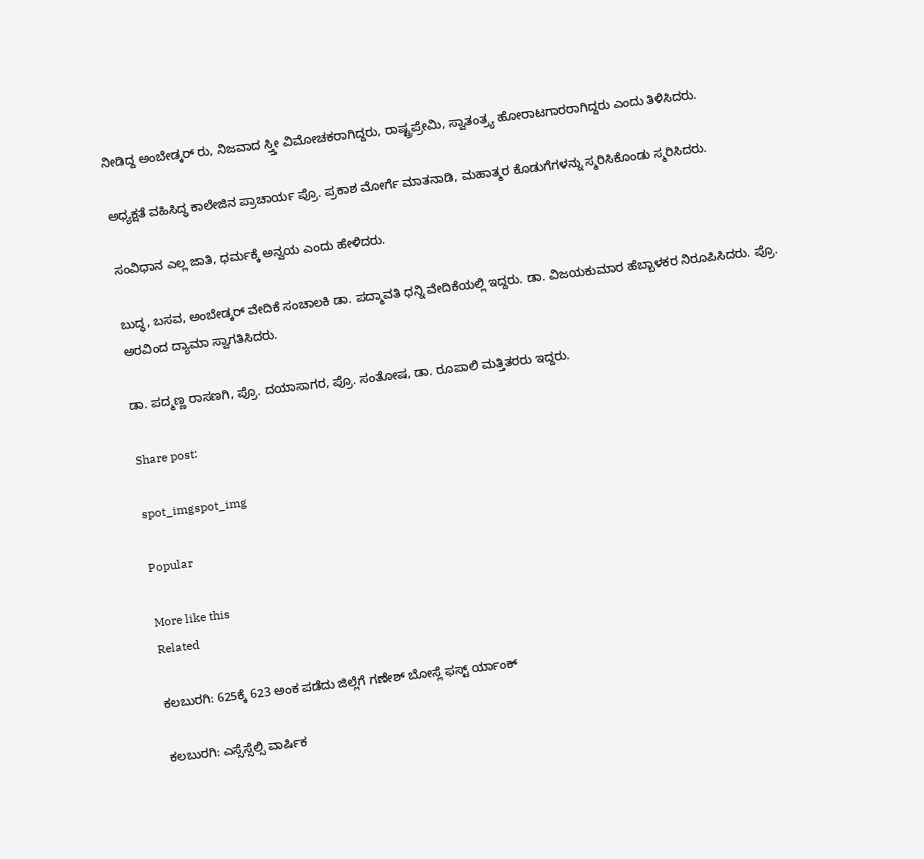ನೀಡಿದ್ದ ಅಂಬೇಡ್ಕರ್ ರು, ನಿಜವಾದ ಸ್ತ್ತೀ ವಿಮೋಚಕರಾಗಿದ್ದರು, ರಾಷ್ಟ್ರಪ್ರೇಮಿ, ಸ್ವಾತಂತ್ರ್ಯ ಹೋರಾಟಗಾರರಾಗಿದ್ದರು ಎಂದು ತಿಳಿಸಿದರು.

ಅಧ್ಯಕ್ಷತೆ ವಹಿಸಿದ್ಧ ಕಾಲೇಜಿನ ಪ್ರಾಚಾರ್ಯ ಪ್ರೊ. ಪ್ರಕಾಶ ಮೋರ್ಗೆ ಮಾತನಾಡಿ, ಮಹಾತ್ಮರ ಕೊಡುಗೆಗಳನ್ನು ಸ್ಮರಿಸಿಕೊಂಡು ಸ್ಮರಿಸಿದರು.

ಸಂವಿಧಾನ ಎಲ್ಲ ಜಾತಿ, ಧರ್ಮಕ್ಕೆ ಅನ್ವಯ ಎಂದು ಹೇಳಿದರು.

ಬುದ್ಧ, ಬಸವ, ಅಂಬೇಡ್ಕರ್ ವೇದಿಕೆ ಸಂಚಾಲಕಿ ಡಾ. ಪದ್ಮಾವತಿ ಧನ್ನಿ ವೇದಿಕೆಯಲ್ಲಿ ಇದ್ದರು. ಡಾ. ವಿಜಯಕುಮಾರ ಹೆಬ್ಬಾಳಕರ ನಿರೂಪಿಸಿದರು. ಪ್ರೊ. ಅರವಿಂದ ದ್ಯಾಮಾ ಸ್ವಾಗತಿಸಿದರು.

ಡಾ. ಪದ್ಮಣ್ಣ ರಾಸಣಗಿ, ಪ್ರೊ. ದಯಾಸಾಗರ, ಪ್ರೊ. ಸಂತೋಷ, ಡಾ. ರೂಪಾಲಿ ಮತ್ತಿತರರು ಇದ್ದರು.

Share post:

spot_imgspot_img

Popular

More like this
Related

ಕಲಬುರಗಿ: 625ಕ್ಕೆ 623 ಅಂಕ ಪಡೆದು ಜಿಲ್ಲೆಗೆ ಗಣೇಶ್ ಬೋಸ್ಲೆ ಫಸ್ಟ್ ರ್ಯಾಂಕ್

ಕಲಬುರಗಿ: ಎಸ್ಸೆಸ್ಸೆಲ್ಸಿ ವಾರ್ಷಿಕ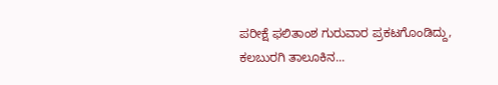ಪರೀಕ್ಷೆ ಫಲಿತಾಂಶ ಗುರುವಾರ ಪ್ರಕಟಗೊಂಡಿದ್ದು, ಕಲಬುರಗಿ ತಾಲೂಕಿನ...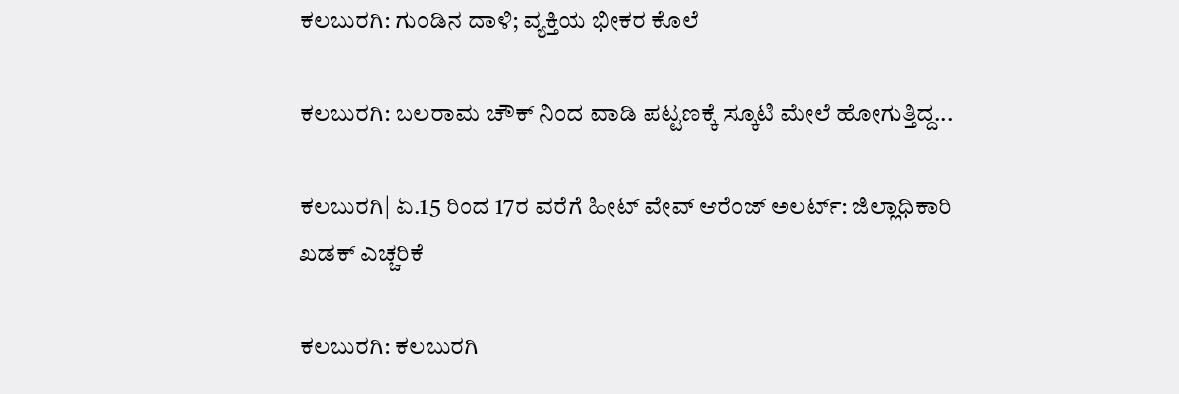ಕಲಬುರಗಿ: ಗುಂಡಿನ ದಾಳಿ; ವ್ಯಕ್ತಿಯ ಭೀಕರ ಕೊಲೆ

ಕಲಬುರಗಿ: ಬಲರಾಮ ಚೌಕ್ ನಿಂದ ವಾಡಿ ಪಟ್ಟಣಕ್ಕೆ ಸ್ಕೂಟಿ ಮೇಲೆ ಹೋಗುತ್ತಿದ್ದ...

ಕಲಬುರಗಿ| ಏ.15 ರಿಂದ 17ರ ವರೆಗೆ ಹೀಟ್ ವೇವ್ ಆರೆಂಜ್ ಅಲರ್ಟ್: ಜಿಲ್ಲಾಧಿಕಾರಿ ಖಡಕ್ ಎಚ್ಚರಿಕೆ

ಕಲಬುರಗಿ: ಕಲಬುರಗಿ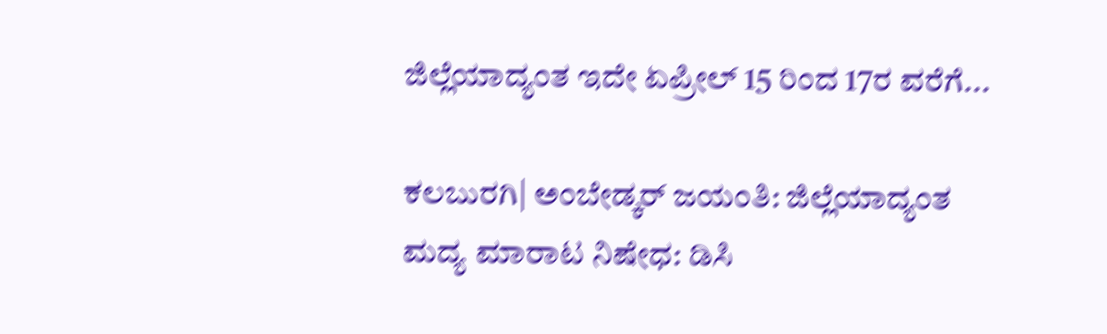ಜಿಲ್ಲೆಯಾದ್ಯಂತ ಇದೇ ಏಪ್ರೀಲ್ 15 ರಿಂದ 17ರ ವರೆಗೆ...

ಕಲಬುರಗಿ| ಅಂಬೇಡ್ಕರ್ ಜಯಂತಿ: ಜಿಲ್ಲೆಯಾದ್ಯಂತ ಮದ್ಯ ಮಾರಾಟ ನಿಷೇಧ: ಡಿಸಿ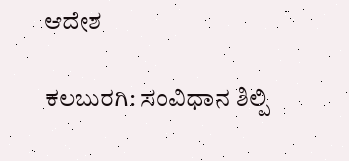ಆದೇಶ

ಕಲಬುರಗಿ: ಸಂವಿಧಾನ ಶಿಲ್ಪಿ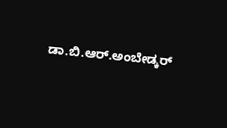ಡಾ.ಬಿ.ಆರ್.ಅಂಬೇಡ್ಕರ್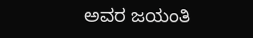ಅವರ ಜಯಂತಿ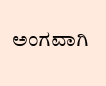ಅಂಗವಾಗಿ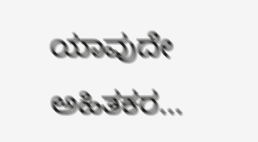ಯಾವುದೇ ಅಹಿತಕರ...